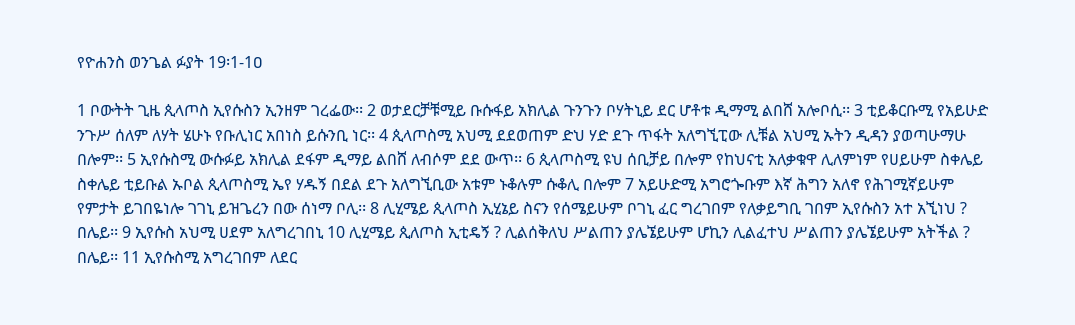የዮሐንስ ወንጌል ፉያት 19፡1-1ዐ

1 ቦውትት ጊዜ ጲላጦስ ኢየሱስን ኢንዘም ገረፌው፡፡ 2 ወታደርቻቹሚይ ቡሱፋይ አክሊል ጉንጉን ቦሃትኒይ ደር ሆቶቱ ዲማሚ ልበሸ አሎቦሲ፡፡ 3 ቲይቆርቡሚ የአይሁድ ንጉሥ ሰለም ለሃት ሄሁኑ የቡሊነር አበነስ ይሱንቢ ነር፡፡ 4 ጲላጦስሚ አህሚ ደደወጠም ድህ ሃድ ደጉ ጥፋት አለግኚፒው ሊቹል አህሚ ኡትን ዲዳን ያወጣሁማሁ በሎም፡፡ 5 ኢየሱስሚ ውሱፉይ አክሊል ደፋም ዲማይ ልበሸ ለብሶም ደደ ውጥ፡፡ 6 ጲላጦስሚ ዩህ ሰቢቻይ በሎም የከህናቲ አለቃቁዋ ሊለምነም የሀይሁም ስቀሌይ ስቀሌይ ቲይቡል ኡቦል ጲላጦስሚ ኤየ ሃዱኝ በደል ደጉ አለግኚቢው አቱም ኑቆሉም ሱቆሊ በሎም 7 አይሁድሚ አግሮጐቡም እኛ ሕግን አለኖ የሕገሚኛይሁም የምታት ይገበዬነሎ ገገኒ ይዝጌረን በው ሰነማ ቦሊ፡፡ 8 ሊሂሜይ ጲላጦስ ኢሂኔይ ስናን የሰሜይሁም ቦገኒ ፈር ግረገበም የለቃይግቢ ገበም ኢየሱስን አተ አኚነህ ? በሌይ፡፡ 9 ኢየሱስ አህሚ ሀደም አለግረገበኒ 10 ሊሂሜይ ጲለጦስ ኢቲዴኝ ? ሊልሰቅለህ ሥልጠን ያሌኜይሁም ሆኪን ሊልፈተህ ሥልጠን ያሌኜይሁም አትችል ? በሌይ፡፡ 11 ኢየሱስሚ አግረገበም ለደር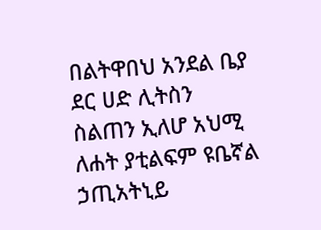በልትዋበህ አንደል ቤያ ደር ሀድ ሊትስን ስልጠን ኢለሆ አህሚ ለሐት ያቲልፍም ዩቤኛል ኃጢአትኒይ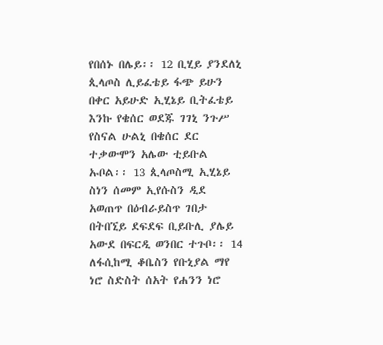የበሰኑ በሌይ፡፡ 12 ቢሂይ ያንደለኒ ጲላጦስ ሊይፈቴይ ፋጭ ይሁን በቀር አይሁድ ኢሂኔይ ቢትፈቴይ እንኩ የቄሰር ወደጁ ገገኒ ንጉሥ የስናል ሁልኒ በቄሰር ደር ተቃውሞን አሌው ቲይቡል ኡቦል፡፡ 13 ጲላጦስሚ ኢሂኔይ ስነን ሰመም ኢየሱስን ዲደ አወጠጥ በዕብራይስጥ ገበታ በትበኚይ ደፍደፍ ቢይቡሊ ያሌይ አውደ በፍርዲ ወንበር ተጉቦ፡፡ 14 ለፋሲከሚ ቆቤስን የቡኒያል ማየ ነሮ ስድስት ሰአት የሐንን ነሮ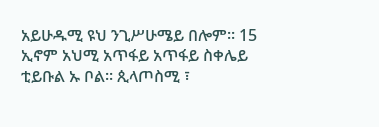አይሁዱሚ ዩህ ንጊሥሁሜይ በሎም፡፡ 15 ኢኖም አህሚ አጥፋይ አጥፋይ ስቀሌይ ቲይቡል ኡ ቦል፡፡ ጲላጦስሚ ፣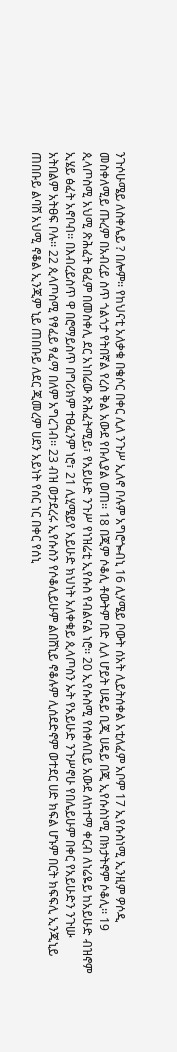ንጉሶሁሜይ ለስቀሌይ ? በሎም፡፡ የከህናቲ አለቃቁ በቄሶር በቀር ሊለ ንጉሥ ኢለኖ ቦሉም አግሮጐብኒ 16 ሊሃሜይ ቦውት ሰአት ሊይትሰቀል አቲለፈም አቦም 17 ኢየሱስነሚ ኢንዚም ዎሶዲ መስቀለሚይ ጡረም በአብረይ ስጥ ጎልጎታ የትበኛል የረስ ቅል አውደ የቡሊያል ወጠ፡፡ 18 በጂም ሶቆሊ ቶውትም በድ ሊለ ሆይት ሀዴይ ቢጂ ሀዴይ በጂ ኢየሱስነሚ በክታትኖም ሶቆሊ፡፡ 19 ጲላጦስሚ አህሚ ጽሕፈት ፀፈም በመስቀሊ ደር አነበሬው ጽሕፈትሚይ፣ የአይሁድ ንጉሥ የነዝሬቲ ኢየሱስ የብልናል ነሮ፡፡ 20 ኢየሱስሚ የሰቀለቢይ አውደ ለከተማ ቀርብ ለነሬዬይ ከአይሁድ ብዝኖም ኢሄይ ፅፈት አኖቦብ፡፡ በእብረይስጥ ዋ በሮማይስጥ በግሪክም ተፀፈንም ነሮ፣ 21 ሊሂሜይየ አይሁድ ክህነት አለቀቁይ ጲላጦስን ኡት የአይሁድ ንጉሥኖሁ የበሌይሁም በቀር የአይሁድን ንጉሡ አትበልም አትፀፍ ቦሉ፡፡ 22 ጲላጦስሚ የፃፈይ ፃፈማ በለም አግረገብ፡፡ 23 ብዝ ወታደረሩ ኢየሱስን የሶቆሊይሁም ልበሸኒይ ኖቆሉም ሊሰደድኖም ወተደር ሀድ ክፍል ሆኑም በርት ክፍፍሊ ኢንጂኒይ ጠበቡይ ልባሸ አህሚ ኖቆል ኢንጂም ኒይ ጠበቡይ ለደር ጂመረም ሀደን አይነት የሰር ነር በቀር የሰኒ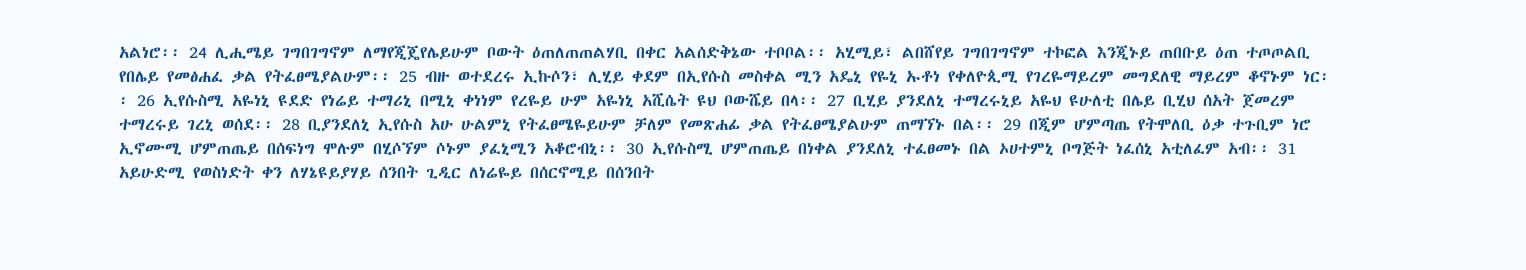አልነሮ፡፡ 24 ሊሒሜይ ገግበገግኖም ለማየጂጄየሌይሁም ቦውት ዕጠለጠጠልሃቢ በቀር አልሰድቅኔው ተቦቦል፡፡ አሂሚይ፣ ልበሸየይ ገግበገግኖም ተኮፎል እንጂኑይ ጠበቡይ ዕጠ ተጦጦልቢ የበሌይ የመፅሐፈ ቃል የትፈፀሜያልሁም፡፡ 25 ብዙ ወተደረሩ ኢኩሶን፣ ሊሂይ ቀደም በኢየሱስ መስቀል ሚን አዴኒ የዬኒ ኡቶነ የቀለዮጲሚ የገረዬማይረም መግደለዊ ማይረም ቆኖኑም ነር፡፡ 26 ኢየሱስሚ አዬነኒ ዩደድ የነሬይ ተማሪኒ በሚኒ ቀነነም የረዬይ ሁም አዬነኒ አሺሴት ዩህ ቦውሼይ በላ፡፡ 27 ቢሂይ ያንደለኒ ተማረሩኒይ አዬህ ዩሁለቲ በሌይ ቢሂህ ሰአት ጀመረም ተማረሩይ ገረኒ ወሰደ፡፡ 28 ቢያንደለኒ ኢየሱስ አሁ ሁልምኒ የትፈፀሜዬይሁም ቻለም የመጽሐፊ ቃል የትፈፀሜያልሁም ጠማኘኑ በል፡፡ 29 በጂም ሆምጣጤ የትሞለቢ ዕቃ ተጉቢም ነሮ ኢኖሙሚ ሆምጠጤይ በሰፍነግ ሞሉም በሂሶኘም ሶኑም ያፈኒሚን አቆሮብኒ፡፡ 30 ኢየሱስሚ ሆምጠጤይ በነቀል ያንደለኒ ተፈፀመኑ በል ኦሀተምኒ ቦግጅት ነፈሰኒ አቲለፈም አብ፡፡ 31 አይሁድሚ የወስነድት ቀን ለሃኔዩይያሃይ ሰንበት ጊዲር ለነሬዬይ በሰርኖሚይ በሰንበት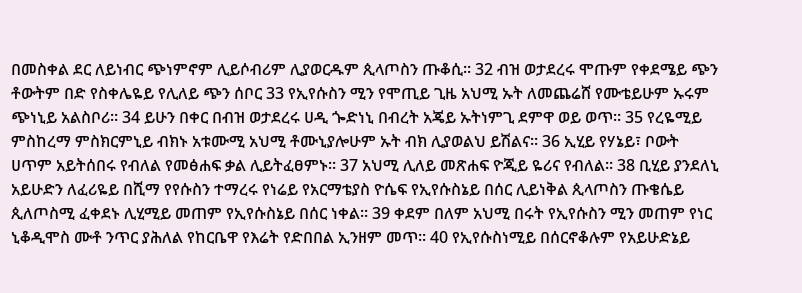በመስቀል ደር ለይነብር ጭነምኖም ሊይሶብሪም ሊያወርዱም ጲላጦስን ጡቆሲ፡፡ 32 ብዝ ወታደረሩ ሞጡም የቀደሜይ ጭን ቶውትም በድ የስቀሌዬይ የሊለይ ጭን ሰቦር 33 የኢየሱስን ሚን የሞጢይ ጊዜ አህሚ ኡት ለመጨሬሸ የሙቴይሁም ኡሩም ጭነኒይ አልስቦሪ፡፡ 34 ይሁን በቀር በብዝ ወታደረሩ ሀዲ ጐድነኒ በብረት አጄይ ኡትነምጊ ደምዋ ወይ ወጥ፡፡ 35 የረዬሚይ ምስከረማ ምስክርምኒይ ብክኑ አቱሙሚ አህሚ ቶሙኒያሎሁም ኡት ብክ ሊያወልህ ይሽልና፡፡ 36 ኢሂይ የሃኔይ፣ ቦውት ሀጥም አይትሰበሩ የብለል የመፅሐፍ ቃል ሊይትፈፀምኑ፡፡ 37 አህሚ ሊለይ መጽሐፍ ዮጂይ ዬሪና የብለል፡፡ 38 ቢሂይ ያንደለኒ አይሁድን ለፈሪዬይ በሺማ የየሱስን ተማረሩ የነሬይ የአርማቴያስ ዮሴፍ የኢየሱስኔይ በሰር ሊይነቅል ጲላጦስን ጡቄሴይ ጲለጦስሚ ፈቀደኑ ሊሂሚይ መጠም የኢየሱስኔይ በሰር ነቀል፡፡ 39 ቀደም በለም አህሚ በሩት የኢየሱስን ሚን መጠም የነር ኒቆዲሞስ ሙቶ ንጥር ያሕለል የከርቤዋ የእሬት የድበበል ኢንዘም መጥ፡፡ 40 የኢየሱስነሚይ በሰርኖቆሉም የአይሁድኔይ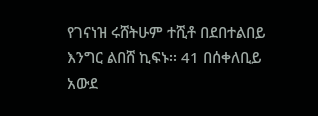የገናነዝ ሩሸትሁም ተሺቶ በደበተልበይ እንግር ልበሸ ኪፍኑ፡፡ 41 በሰቀለቢይ አውደ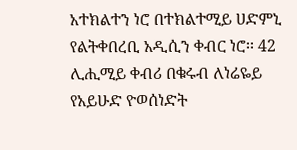አተክልተን ነሮ በተክልተሚይ ሀድምኒ የልትቀበረቢ አዲሲን ቀብር ነሮ፡፡ 42 ሊሒሚይ ቀብሪ በቁሩብ ለነሬዬይ የአይሁድ ዮወሰነድት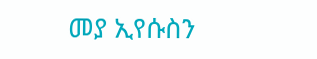መያ ኢየሱስን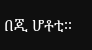በጂ ሆቶቲ፡፡